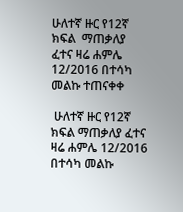ሁለተኛ ዙር የ12ኛ ክፍል  ማጠቃለያ ፈተና ዛሬ ሐምሌ 12/2016 በተሳካ መልኩ ተጠናቀቀ

 ሁለተኛ ዙር የ12ኛ ክፍል ማጠቃለያ ፈተና ዛሬ ሐምሌ 12/2016 በተሳካ መልኩ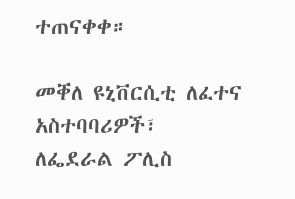ተጠናቀቀ።

መቐለ ዩኒቨርሲቲ ለፈተና አስተባባሪዎች፣ ለፌደራል ፖሊስ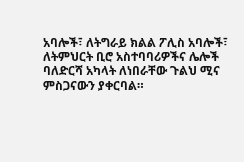አባሎች፣ ለትግራይ ክልል ፖሊስ አባሎች፣ ለትምህርት ቢሮ አስተባባሪዎችና ሌሎች ባለድርሻ አካላት ለነበራቸው ጉልህ ሚና ምስጋናውን ያቀርባል።